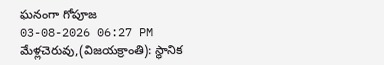ఘనంగా గోపూజ
03-08-2026 06:27 PM
మేళ్లచెరువు,(విజయక్రాంతి): స్థానిక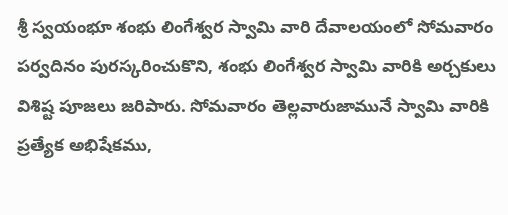శ్రీ స్వయంభూ శంభు లింగేశ్వర స్వామి వారి దేవాలయంలో సోమవారం పర్వదినం పురస్కరించుకొని, శంభు లింగేశ్వర స్వామి వారికి అర్చకులు విశిష్ట పూజలు జరిపారు. సోమవారం తెల్లవారుజామునే స్వామి వారికి ప్రత్యేక అభిషేకము,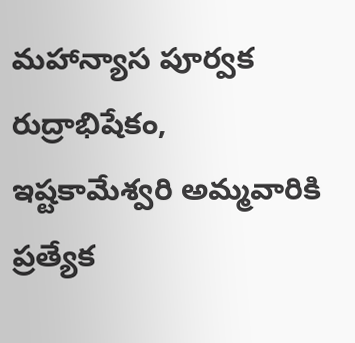మహాన్యాస పూర్వక రుద్రాభిషేకం, ఇష్టకామేశ్వరి అమ్మవారికి ప్రత్యేక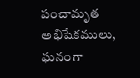పంచామృత అభిషేకములు, ఘనంగా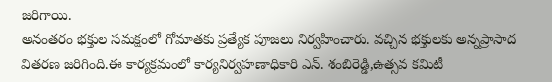జరిగాయి.
అనంతరం భక్తుల సమక్షంలో గోమాతకు ప్రత్యేక పూజలు నిర్వహించారు. వచ్చిన భక్తులకు అన్నప్రాసాద వితరణ జరిగింది.ఈ కార్యక్రమంలో కార్యనిర్వహణాధికారి ఎన్. శంబిరెడ్డి,ఉత్సవ కమిటీ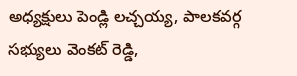అధ్యక్షులు పెండ్లి లచ్చయ్య, పాలకవర్గ సభ్యులు వెంకట్ రెడ్డి,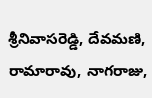శ్రీనివాసరెడ్డి, దేవమణి, రామారావు, నాగరాజు,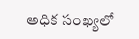అధిక సంఖ్యలో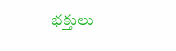భక్తులు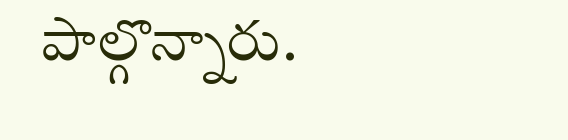పాల్గొన్నారు.